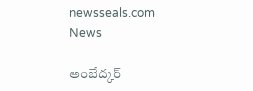newsseals.com
News

అంబేద్క‌ర్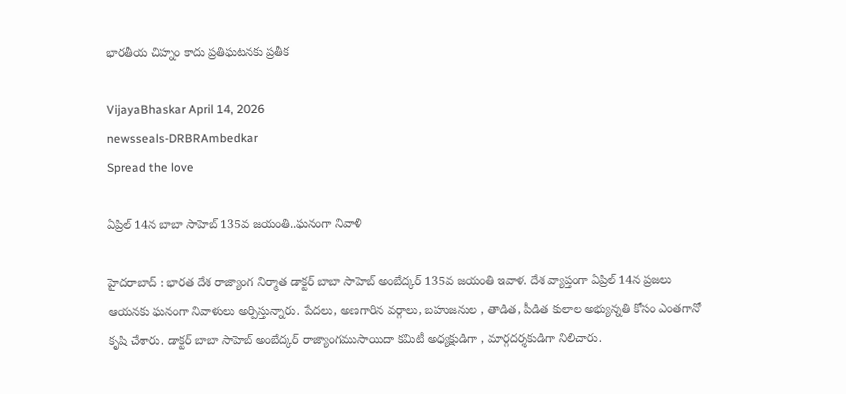భార‌తీయ చిహ్నం కాదు ప్ర‌తిఘ‌ట‌న‌కు ప్ర‌తీక‌

VijayaBhaskar April 14, 2026
newsseals-DRBRAmbedkar
Spread the love

ఏప్రిల్ 14న బాబా సాహెబ్ 135వ జ‌యంతి..ఘ‌నంగా నివాళి

హైద‌రాబాద్ : భార‌త దేశ రాజ్యాంగ నిర్మాత డాక్ట‌ర్ బాబా సాహెబ్ అంబేద్క‌ర్ 135వ జ‌యంతి ఇవాళ‌. దేశ వ్యాప్తంగా ఏప్రిల్ 14న ప్ర‌జ‌లు ఆయ‌న‌కు ఘ‌నంగా నివాళులు అర్పిస్తున్నారు. పేద‌లు, అణ‌గారిన వ‌ర్గాలు, బ‌హుజ‌నుల , తాడిత‌, పీడిత కులాల అభ్యున్న‌తి కోసం ఎంత‌గానో కృషి చేశారు. డాక్ట‌ర్ బాబా సాహెబ్ అంబేద్క‌ర్ రాజ్యాంగ‌ముసాయిదా కమిటీ అధ్యక్షుడిగా , మార్గ‌ద‌ర్శ‌కుడిగా నిలిచారు.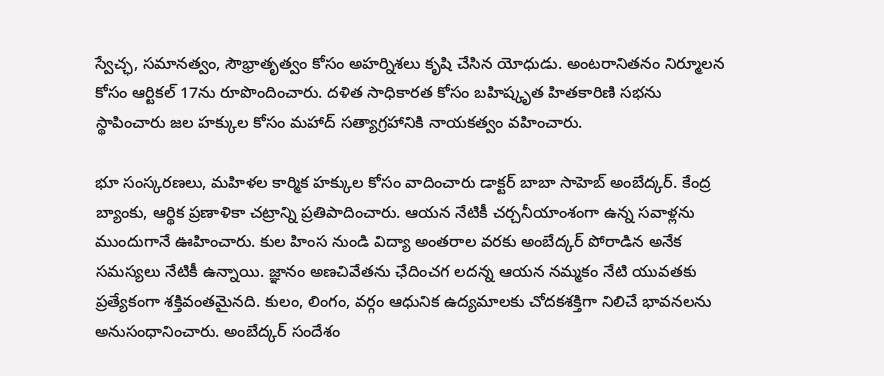స్వేచ్ఛ, సమానత్వం, సౌభ్రాతృత్వం కోసం అహ‌ర్నిశ‌లు కృషి చేసిన యోధుడు. అంటరానితనం నిర్మూలన కోసం ఆర్టిక‌ల్ 17ను రూపొందించారు. దళిత సాధికారత కోసం బహిష్కృత హితకారిణి సభను స్థాపించారు జల హక్కుల కోసం మహాద్ సత్యాగ్రహానికి నాయకత్వం వహించారు.

భూ సంస్కరణలు, మహిళల కార్మిక హక్కుల కోసం వాదించారు డాక్ట‌ర్ బాబా సాహెబ్ అంబేద్క‌ర్. కేంద్ర బ్యాంకు, ఆర్థిక ప్రణాళికా చట్రాన్ని ప్రతిపాదించారు. ఆయ‌న నేటికీ చర్చనీయాంశంగా ఉన్న సవాళ్లను ముందుగానే ఊహించారు. కుల హింస నుండి విద్యా అంతరాల వరకు అంబేద్కర్ పోరాడిన అనేక సమస్యలు నేటికీ ఉన్నాయి. జ్ఞానం అణచివేతను ఛేదించగ లదన్న ఆయన నమ్మకం నేటి యువతకు ప్రత్యేకంగా శక్తివంతమైనది. కులం, లింగం, వర్గం ఆధునిక ఉద్యమాలకు చోదకశక్తిగా నిలిచే భావనలను అనుసంధానించారు. అంబేద్కర్ సందేశం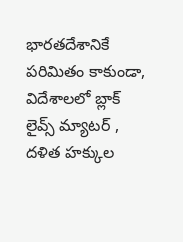భారతదేశానికే పరిమితం కాకుండా, విదేశాలలో బ్లాక్ లైవ్స్ మ్యాటర్ , దళిత హక్కుల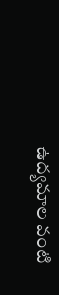ఉద్యమాల వంటి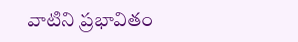వాటిని ప్రభావితం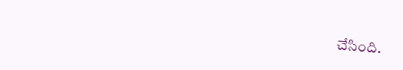చేసింది.